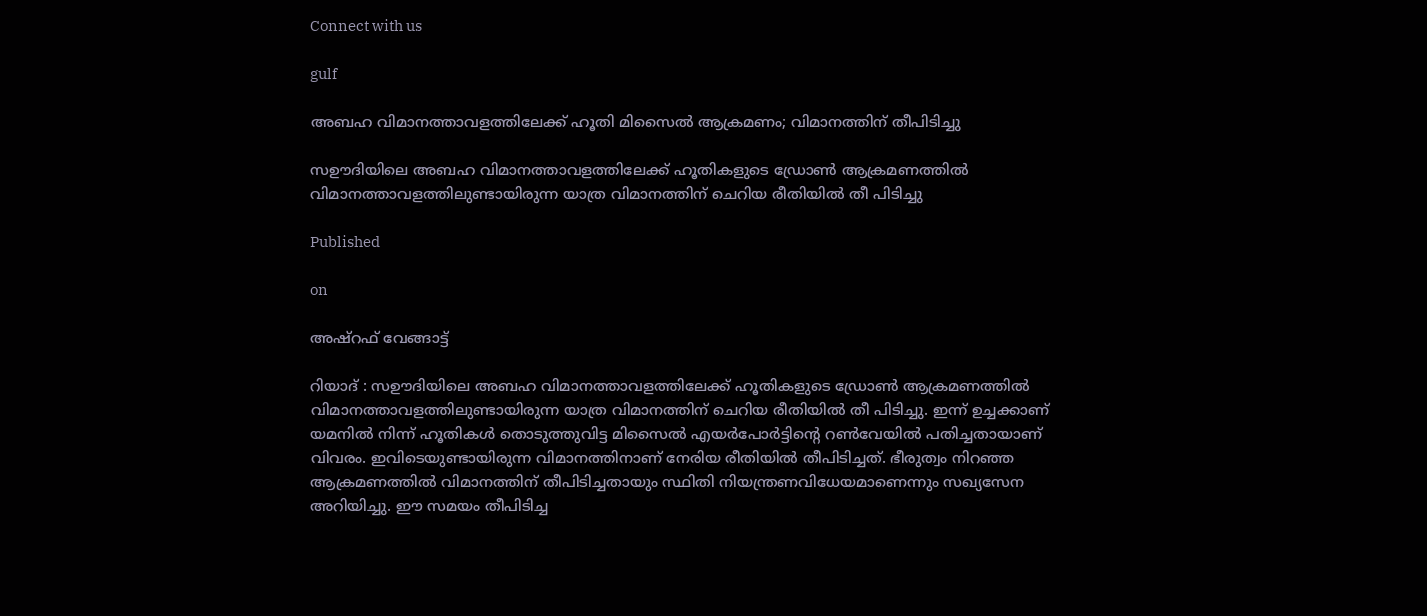Connect with us

gulf

അബഹ വിമാനത്താവളത്തിലേക്ക് ഹൂതി മിസൈൽ ആക്രമണം; വിമാനത്തിന് തീപിടിച്ചു

സഊദിയിലെ അബഹ വിമാനത്താവളത്തിലേക്ക് ഹൂതികളുടെ ഡ്രോൺ ആക്രമണത്തിൽ വിമാനത്താവളത്തിലുണ്ടായിരുന്ന യാത്ര വിമാനത്തിന് ചെറിയ രീതിയിൽ തീ പിടിച്ചു

Published

on

അഷ്‌റഫ് വേങ്ങാട്ട്

റിയാദ് : സഊദിയിലെ അബഹ വിമാനത്താവളത്തിലേക്ക് ഹൂതികളുടെ ഡ്രോൺ ആക്രമണത്തിൽ വിമാനത്താവളത്തിലുണ്ടായിരുന്ന യാത്ര വിമാനത്തിന് ചെറിയ രീതിയിൽ തീ പിടിച്ചു. ഇന്ന് ഉച്ചക്കാണ് യമനിൽ നിന്ന് ഹൂതികൾ തൊടുത്തുവിട്ട മിസൈൽ എയർപോർട്ടിന്റെ റൺവേയിൽ പതിച്ചതായാണ് വിവരം. ഇവിടെയുണ്ടായിരുന്ന വിമാനത്തിനാണ് നേരിയ രീതിയിൽ തീപിടിച്ചത്. ഭീരുത്വം നിറഞ്ഞ ആക്രമണത്തിൽ വിമാനത്തിന് തീപിടിച്ചതായും സ്ഥിതി നിയന്ത്രണവിധേയമാണെന്നും സഖ്യസേന അറിയിച്ചു. ഈ സമയം തീപിടിച്ച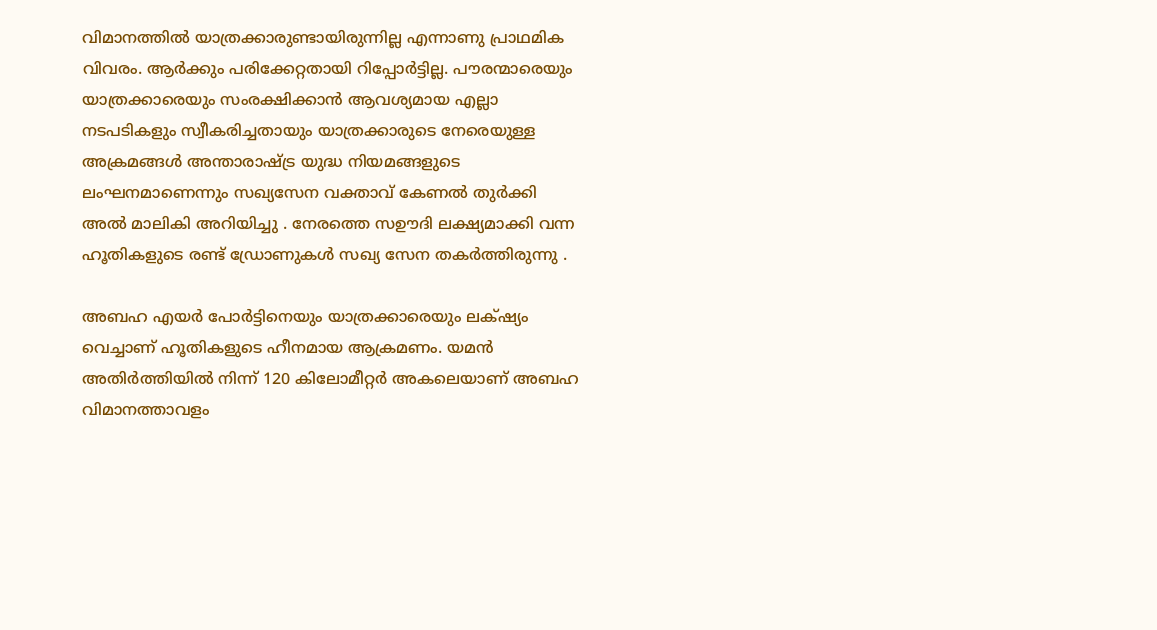വിമാനത്തിൽ യാത്രക്കാരുണ്ടായിരുന്നില്ല എന്നാണു പ്രാഥമിക വിവരം. ആർക്കും പരിക്കേറ്റതായി റിപ്പോർട്ടില്ല. പൗരന്മാരെയും യാത്രക്കാരെയും സംരക്ഷിക്കാൻ ആവശ്യമായ എല്ലാ നടപടികളും സ്വീകരിച്ചതായും യാത്രക്കാരുടെ നേരെയുള്ള അക്രമങ്ങൾ അന്താരാഷ്ട്ര യുദ്ധ നിയമങ്ങളുടെ ലംഘനമാണെന്നും സഖ്യസേന വക്താവ് കേണൽ തുർക്കി അൽ മാലികി അറിയിച്ചു . നേരത്തെ സഊദി ലക്ഷ്യമാക്കി വന്ന ഹൂതികളുടെ രണ്ട് ഡ്രോണുകൾ സഖ്യ സേന തകർത്തിരുന്നു .

അബഹ എയർ പോർട്ടിനെയും യാത്രക്കാരെയും ലക്‌ഷ്യം വെച്ചാണ് ഹൂതികളുടെ ഹീനമായ ആക്രമണം. യമൻ അതിർത്തിയിൽ നിന്ന് 120 കിലോമീറ്റർ അകലെയാണ് അബഹ വിമാനത്താവളം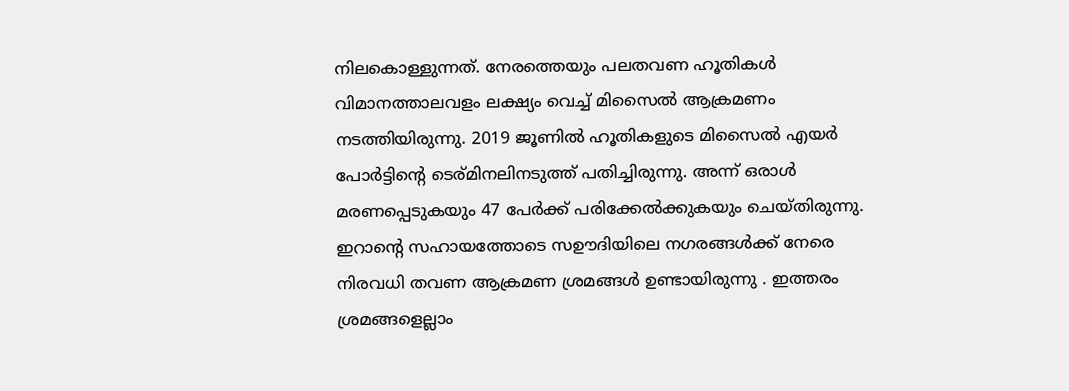നിലകൊള്ളുന്നത്. നേരത്തെയും പലതവണ ഹൂതികൾ വിമാനത്താലവളം ലക്ഷ്യം വെച്ച് മിസൈൽ ആക്രമണം നടത്തിയിരുന്നു. 2019 ജൂണിൽ ഹൂതികളുടെ മിസൈൽ എയർ പോർട്ടിന്റെ ടെര്മിനലിനടുത്ത് പതിച്ചിരുന്നു. അന്ന് ഒരാൾ മരണപ്പെടുകയും 47 പേർക്ക് പരിക്കേൽക്കുകയും ചെയ്തിരുന്നു. ഇറാന്റെ സഹായത്തോടെ സഊദിയിലെ നഗരങ്ങൾക്ക് നേരെ നിരവധി തവണ ആക്രമണ ശ്രമങ്ങൾ ഉണ്ടായിരുന്നു . ഇത്തരം ശ്രമങ്ങളെല്ലാം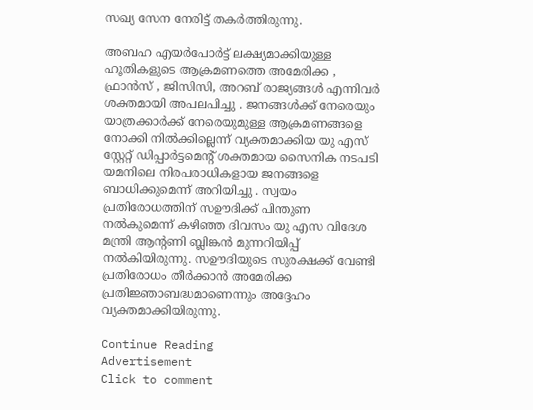സഖ്യ സേന നേരിട്ട് തകർത്തിരുന്നു.

അബഹ എയർപോർട്ട് ലക്ഷ്യമാക്കിയുള്ള ഹൂതികളുടെ ആക്രമണത്തെ അമേരിക്ക , ഫ്രാൻസ് , ജിസിസി, അറബ് രാജ്യങ്ങൾ എന്നിവർ ശക്തമായി അപലപിച്ചു . ജനങ്ങൾക്ക് നേരെയും യാത്രക്കാർക്ക് നേരെയുമുള്ള ആക്രമണങ്ങളെ നോക്കി നിൽക്കില്ലെന്ന് വ്യക്തമാക്കിയ യു എസ് സ്റ്റേറ്റ് ഡിപ്പാർട്ടമെന്റ് ശക്തമായ സൈനിക നടപടി യമനിലെ നിരപരാധികളായ ജനങ്ങളെ ബാധിക്കുമെന്ന് അറിയിച്ചു . സ്വയം പ്രതിരോധത്തിന് സഊദിക്ക് പിന്തുണ നൽകുമെന്ന് കഴിഞ്ഞ ദിവസം യു എസ വിദേശ മന്ത്രി ആന്റണി ബ്ലിങ്കൻ മുന്നറിയിപ്പ് നൽകിയിരുന്നു. സഊദിയുടെ സുരക്ഷക്ക് വേണ്ടി പ്രതിരോധം തീർക്കാൻ അമേരിക്ക പ്രതിജ്ഞാബദ്ധമാണെന്നും അദ്ദേഹം വ്യക്തമാക്കിയിരുന്നു.

Continue Reading
Advertisement
Click to comment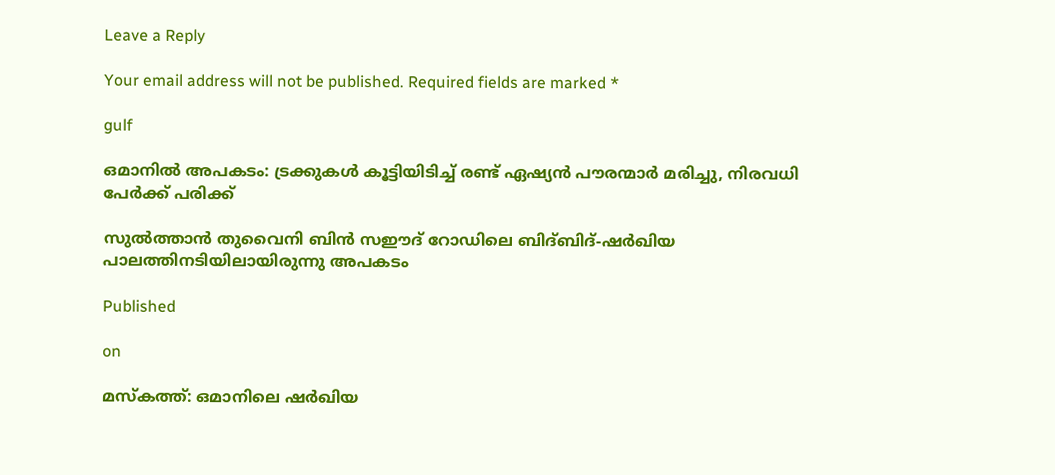Leave a Reply

Your email address will not be published. Required fields are marked *

gulf

ഒമാനില്‍ അപകടം: ട്രക്കുകള്‍ കൂട്ടിയിടിച്ച് രണ്ട് ഏഷ്യന്‍ പൗരന്മാര്‍ മരിച്ചു, നിരവധി പേര്‍ക്ക് പരിക്ക്

സുല്‍ത്താന്‍ തുവൈനി ബിന്‍ സഈദ് റോഡിലെ ബിദ്ബിദ്-ഷര്‍ഖിയ പാലത്തിനടിയിലായിരുന്നു അപകടം

Published

on

മസ്‌കത്ത്: ഒമാനിലെ ഷര്‍ഖിയ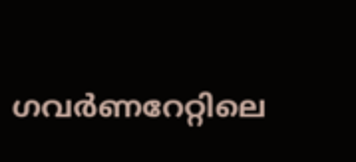ഗവര്‍ണറേറ്റിലെ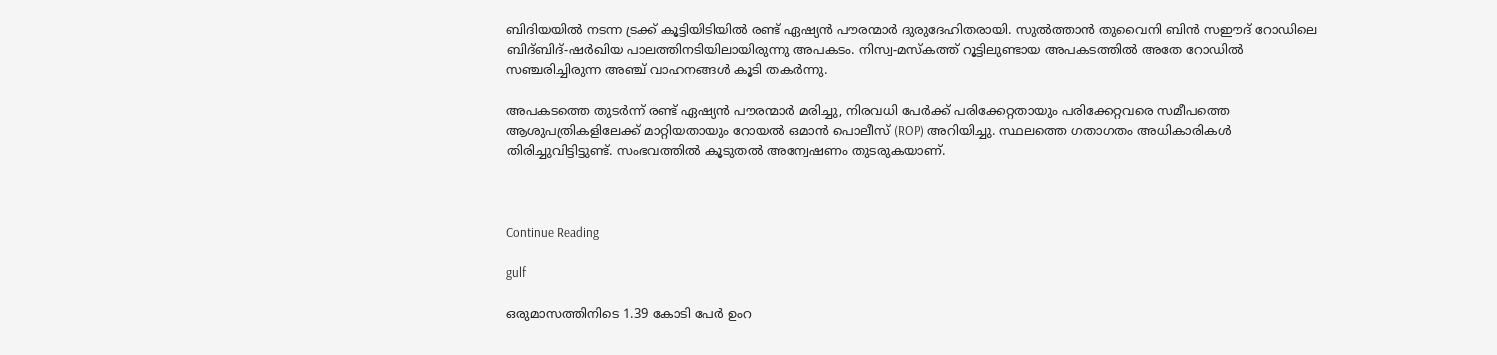ബിദിയയില്‍ നടന്ന ട്രക്ക് കൂട്ടിയിടിയില്‍ രണ്ട് ഏഷ്യന്‍ പൗരന്മാര്‍ ദുരുദേഹിതരായി. സുല്‍ത്താന്‍ തുവൈനി ബിന്‍ സഈദ് റോഡിലെ ബിദ്ബിദ്-ഷര്‍ഖിയ പാലത്തിനടിയിലായിരുന്നു അപകടം. നിസ്വ-മസ്‌കത്ത് റൂട്ടിലുണ്ടായ അപകടത്തില്‍ അതേ റോഡില്‍ സഞ്ചരിച്ചിരുന്ന അഞ്ച് വാഹനങ്ങള്‍ കൂടി തകര്‍ന്നു.

അപകടത്തെ തുടര്‍ന്ന് രണ്ട് ഏഷ്യന്‍ പൗരന്മാര്‍ മരിച്ചു, നിരവധി പേര്‍ക്ക് പരിക്കേറ്റതായും പരിക്കേറ്റവരെ സമീപത്തെ ആശുപത്രികളിലേക്ക് മാറ്റിയതായും റോയല്‍ ഒമാന്‍ പൊലീസ് (ROP) അറിയിച്ചു. സ്ഥലത്തെ ഗതാഗതം അധികാരികള്‍ തിരിച്ചുവിട്ടിട്ടുണ്ട്. സംഭവത്തില്‍ കൂടുതല്‍ അന്വേഷണം തുടരുകയാണ്.



Continue Reading

gulf

ഒരുമാസത്തിനിടെ 1.39 കോടി പേര്‍ ഉംറ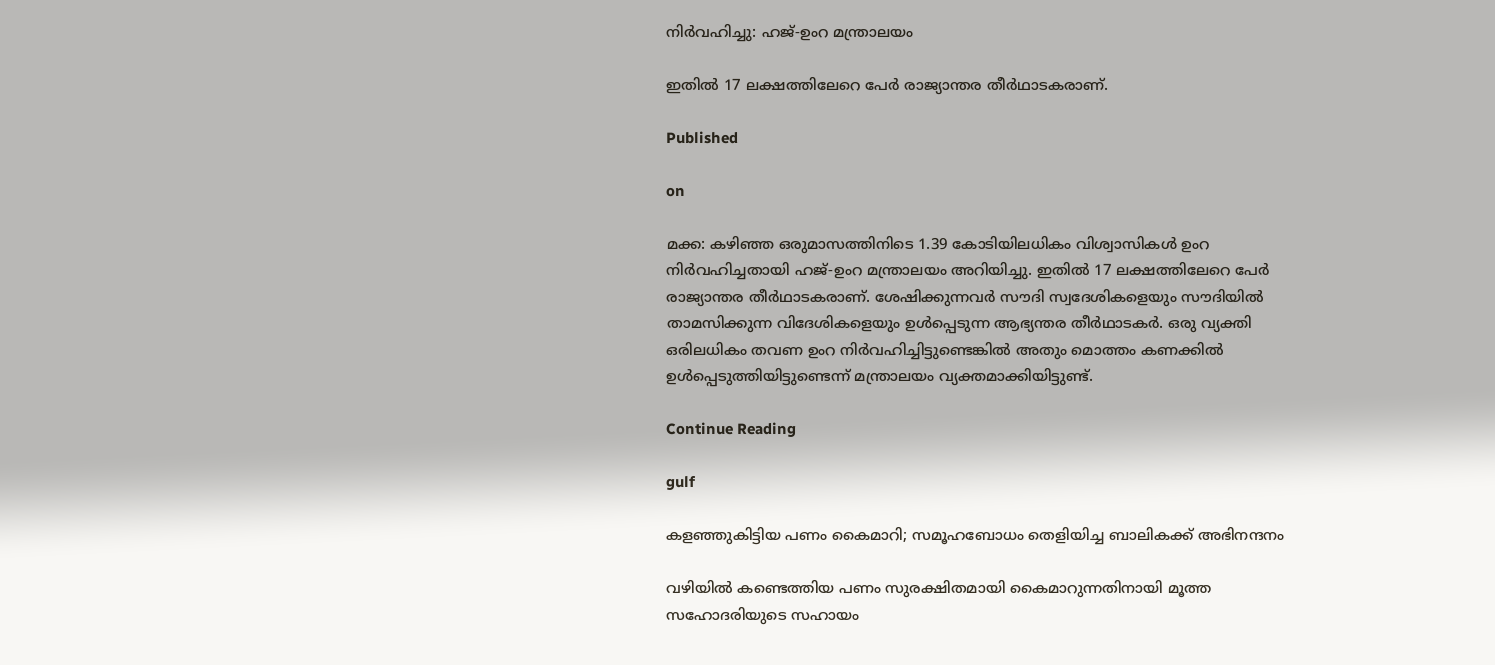നിര്‍വഹിച്ചു: ഹജ്-ഉംറ മന്ത്രാലയം

ഇതില്‍ 17 ലക്ഷത്തിലേറെ പേര്‍ രാജ്യാന്തര തീര്‍ഥാടകരാണ്.

Published

on

മക്ക: കഴിഞ്ഞ ഒരുമാസത്തിനിടെ 1.39 കോടിയിലധികം വിശ്വാസികള്‍ ഉംറ നിര്‍വഹിച്ചതായി ഹജ്-ഉംറ മന്ത്രാലയം അറിയിച്ചു. ഇതില്‍ 17 ലക്ഷത്തിലേറെ പേര്‍ രാജ്യാന്തര തീര്‍ഥാടകരാണ്. ശേഷിക്കുന്നവര്‍ സൗദി സ്വദേശികളെയും സൗദിയില്‍ താമസിക്കുന്ന വിദേശികളെയും ഉള്‍പ്പെടുന്ന ആഭ്യന്തര തീര്‍ഥാടകര്‍. ഒരു വ്യക്തി ഒരിലധികം തവണ ഉംറ നിര്‍വഹിച്ചിട്ടുണ്ടെങ്കില്‍ അതും മൊത്തം കണക്കില്‍ ഉള്‍പ്പെടുത്തിയിട്ടുണ്ടെന്ന് മന്ത്രാലയം വ്യക്തമാക്കിയിട്ടുണ്ട്.

Continue Reading

gulf

കളഞ്ഞുകിട്ടിയ പണം കൈമാറി; സമൂഹബോധം തെളിയിച്ച ബാലികക്ക് അഭിനന്ദനം

വഴിയില്‍ കണ്ടെത്തിയ പണം സുരക്ഷിതമായി കൈമാറുന്നതിനായി മൂത്ത സഹോദരിയുടെ സഹായം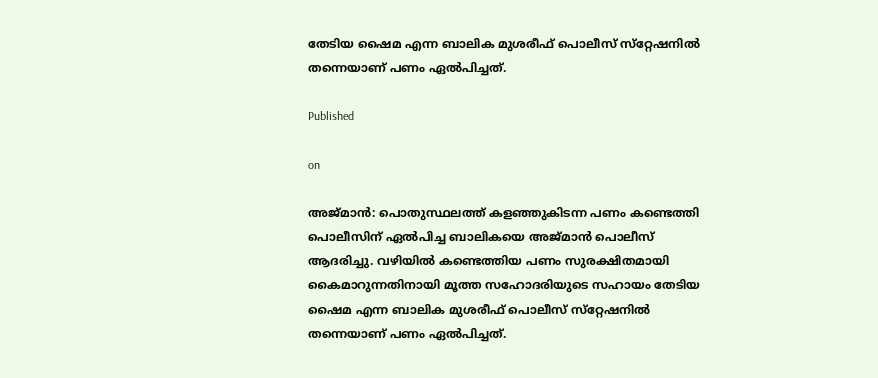തേടിയ ഷൈമ എന്ന ബാലിക മുശരീഫ് പൊലീസ് സ്‌റ്റേഷനില്‍ തന്നെയാണ് പണം ഏല്‍പിച്ചത്.

Published

on

അജ്മാന്‍: പൊതുസ്ഥലത്ത് കളഞ്ഞുകിടന്ന പണം കണ്ടെത്തി പൊലീസിന് ഏല്‍പിച്ച ബാലികയെ അജ്മാന്‍ പൊലീസ് ആദരിച്ചു. വഴിയില്‍ കണ്ടെത്തിയ പണം സുരക്ഷിതമായി കൈമാറുന്നതിനായി മൂത്ത സഹോദരിയുടെ സഹായം തേടിയ ഷൈമ എന്ന ബാലിക മുശരീഫ് പൊലീസ് സ്‌റ്റേഷനില്‍ തന്നെയാണ് പണം ഏല്‍പിച്ചത്.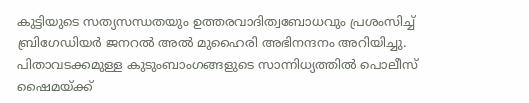കുട്ടിയുടെ സത്യസന്ധതയും ഉത്തരവാദിത്വബോധവും പ്രശംസിച്ച് ബ്രിഗേഡിയര്‍ ജനറല്‍ അല്‍ മുഹൈരി അഭിനന്ദനം അറിയിച്ചു. പിതാവടക്കമുള്ള കുടുംബാംഗങ്ങളുടെ സാന്നിധ്യത്തില്‍ പൊലീസ് ഷൈമയ്ക്ക്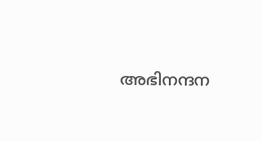അഭിനന്ദന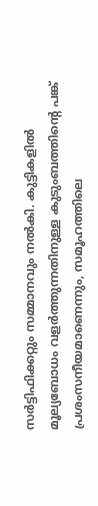സര്‍ട്ടിഫിക്കറ്റും സമ്മാനവും നല്‍കി. കുട്ടികളില്‍ മൂല്യബോധം വളര്‍ത്തുന്നതിനുള്ള കുടുംബത്തിന്റെ പങ്ക് പ്രശംസനീയമാണെന്നും, സമൂഹത്തിലെ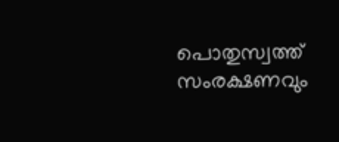പൊതുസ്വത്ത് സംരക്ഷണവും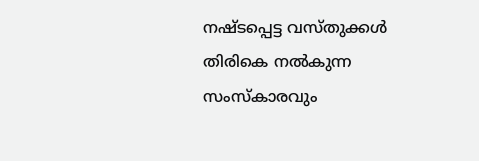നഷ്ടപ്പെട്ട വസ്തുക്കള്‍ തിരികെ നല്‍കുന്ന സംസ്‌കാരവും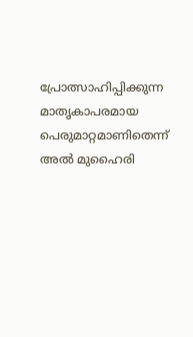പ്രോത്സാഹിപ്പിക്കുന്ന മാതൃകാപരമായ പെരുമാറ്റമാണിതെന്ന് അല്‍ മുഹൈരി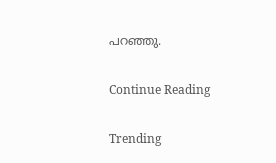പറഞ്ഞു.

Continue Reading

Trending